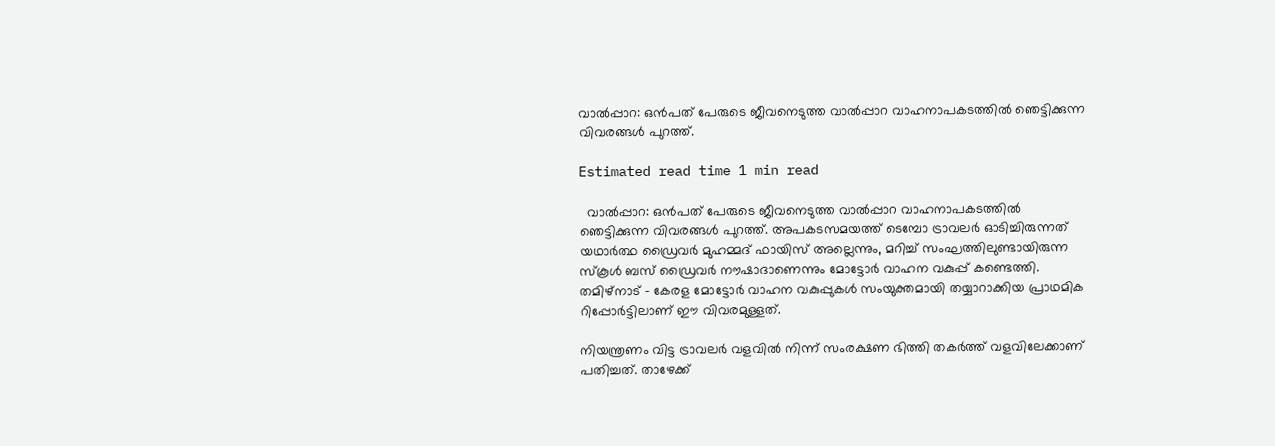വാൽപ്പാറ: ഒൻപത് പേരുടെ ജീവനെടുത്ത വാൽപ്പാറ വാഹനാപകടത്തിൽ ഞെട്ടിക്കുന്ന വിവരങ്ങൾ പുറത്ത്.

Estimated read time 1 min read

  വാൽപ്പാറ: ഒൻപത് പേരുടെ ജീവനെടുത്ത വാൽപ്പാറ വാഹനാപകടത്തിൽ ഞെട്ടിക്കുന്ന വിവരങ്ങൾ പുറത്ത്. അപകടസമയത്ത് ടെമ്പോ ട്രാവലർ ഓടിച്ചിരുന്നത് യഥാർത്ഥ ഡ്രൈവർ മുഹമ്മദ് ഫായിസ് അല്ലെന്നും, മറിച്ച് സംഘത്തിലുണ്ടായിരുന്ന സ്കൂൾ ബസ് ഡ്രൈവർ നൗഷാദാണെന്നും മോട്ടോർ വാഹന വകുപ്പ് കണ്ടെത്തി. തമിഴ്‌നാട് – കേരള മോട്ടോർ വാഹന വകുപ്പുകൾ സംയുക്തമായി തയ്യാറാക്കിയ പ്രാഥമിക റിപ്പോർട്ടിലാണ് ഈ വിവരമുള്ളത്.

നിയന്ത്രണം വിട്ട ട്രാവലർ വളവിൽ നിന്ന് സംരക്ഷണ ഭിത്തി തകർത്ത് വളവിലേക്കാണ് പതിച്ചത്. താഴേക്ക്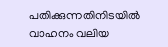പതിക്കുന്നതിനിടയിൽ വാഹനം വലിയ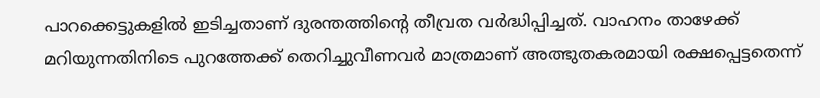പാറക്കെട്ടുകളിൽ ഇടിച്ചതാണ് ദുരന്തത്തിന്റെ തീവ്രത വർദ്ധിപ്പിച്ചത്. വാഹനം താഴേക്ക് മറിയുന്നതിനിടെ പുറത്തേക്ക് തെറിച്ചുവീണവർ മാത്രമാണ് അത്ഭുതകരമായി രക്ഷപ്പെട്ടതെന്ന്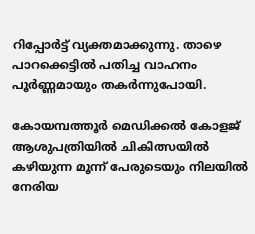റിപ്പോർട്ട് വ്യക്തമാക്കുന്നു. താഴെ പാറക്കെട്ടിൽ പതിച്ച വാഹനം പൂർണ്ണമായും തകർന്നുപോയി.

കോയമ്പത്തൂർ മെഡിക്കൽ കോളജ് ആശുപത്രിയിൽ ചികിത്സയിൽ കഴിയുന്ന മൂന്ന് പേരുടെയും നിലയിൽ നേരിയ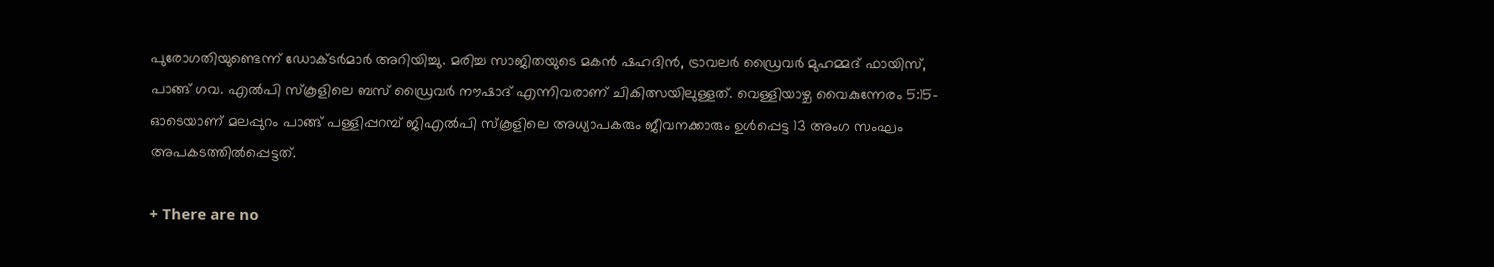പുരോഗതിയുണ്ടെന്ന് ഡോക്ടർമാർ അറിയിച്ചു. മരിച്ച സാജിതയുടെ മകൻ ഷഹദിൻ, ട്രാവലർ ഡ്രൈവർ മുഹമ്മദ് ഫായിസ്, പാങ്ങ് ഗവ. എൽപി സ്കൂളിലെ ബസ് ഡ്രൈവർ നൗഷാദ് എന്നിവരാണ് ചികിത്സയിലുള്ളത്. വെള്ളിയാഴ്ച വൈകുന്നേരം 5:15-ഓടെയാണ് മലപ്പുറം പാങ്ങ് പള്ളിപ്പറമ്പ് ജിഎൽപി സ്‌കൂളിലെ അധ്യാപകരും ജീവനക്കാരും ഉൾപ്പെട്ട 13 അംഗ സംഘം അപകടത്തിൽപ്പെട്ടത്.

+ There are no